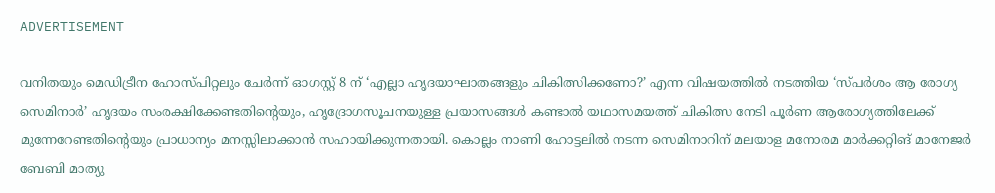ADVERTISEMENT

വനിതയും മെഡിട്രീന ഹോസ്പിറ്റലും ചേർന്ന് ഓഗസ്റ്റ് 8 ന് ‘എല്ലാ ഹൃദയാഘാതങ്ങളും ചികിത്സിക്കണോ?’ എന്ന വിഷയത്തിൽ നടത്തിയ ‘സ്പർശം ആ രോഗ്യ സെമിനാർ’ ഹൃദയം സംരക്ഷിക്കേണ്ടതിന്റെയും, ഹൃദ്രോഗസൂചനയുള്ള പ്രയാസങ്ങൾ കണ്ടാൽ യഥാസമയത്ത് ചികിത്സ നേടി പൂർണ ആരോഗ്യത്തിലേക്ക് മുന്നേറേണ്ടതിന്റെയും പ്രാധാന്യം മനസ്സിലാക്കാൻ സഹായിക്കുന്നതായി. കൊല്ലം നാണി ഹോട്ടലിൽ നടന്ന സെമിനാറിന് മലയാള മനോരമ മാർക്കറ്റിങ് മാനേജർ ബേബി മാത്യു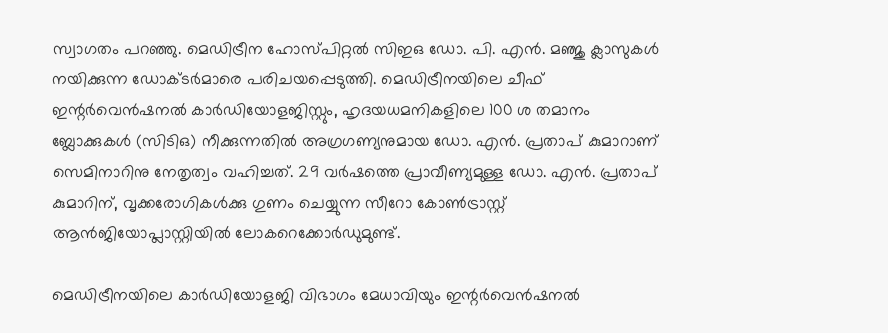സ്വാഗതം പറഞ്ഞു. മെഡിട്രീന ഹോസ്പിറ്റൽ സിഇഒ ഡോ. പി. എൻ. മഞ്ജു ക്ലാസുകൾ നയിക്കുന്ന ഡോക്ടർമാരെ പരിചയപ്പെടുത്തി. മെഡിട്രീനയിലെ ചീഫ് ഇന്റർവെൻഷനൽ കാർഡിയോളജിസ്റ്റും, ഹൃദയധമനികളിലെ 100 ശ തമാനം ബ്ലോക്കുകൾ (സിടിഒ) നീക്കുന്നതിൽ അഗ്രഗണ്യനുമായ ഡോ. എൻ. പ്രതാപ് കുമാറാണ് സെമിനാറിനു നേതൃത്വം വഹിച്ചത്. 29 വർഷത്തെ പ്രാവീണ്യമുള്ള ഡോ. എൻ. പ്രതാപ് കുമാറിന്, വൃക്കരോഗികൾക്കു ഗുണം ചെയ്യുന്ന സീറോ കോൺട്രാസ്റ്റ് ആൻജിയോപ്ലാസ്റ്റിയിൽ ലോകറെക്കോർഡുമുണ്ട്.

മെഡിട്രീനയിലെ കാർഡിയോളജി വിഭാഗം മേധാവിയും ഇന്റർവെൻഷനൽ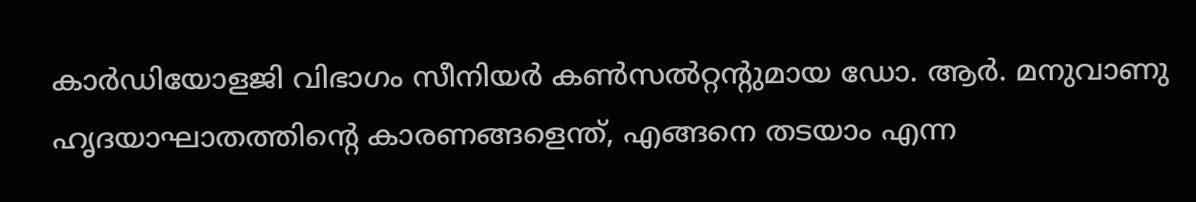കാർഡിയോളജി വിഭാഗം സീനിയർ കൺസൽറ്റന്റുമായ ഡോ. ആർ. മനുവാണു ഹൃദയാഘാതത്തിന്റെ കാരണങ്ങളെന്ത്, എങ്ങനെ തടയാം എന്ന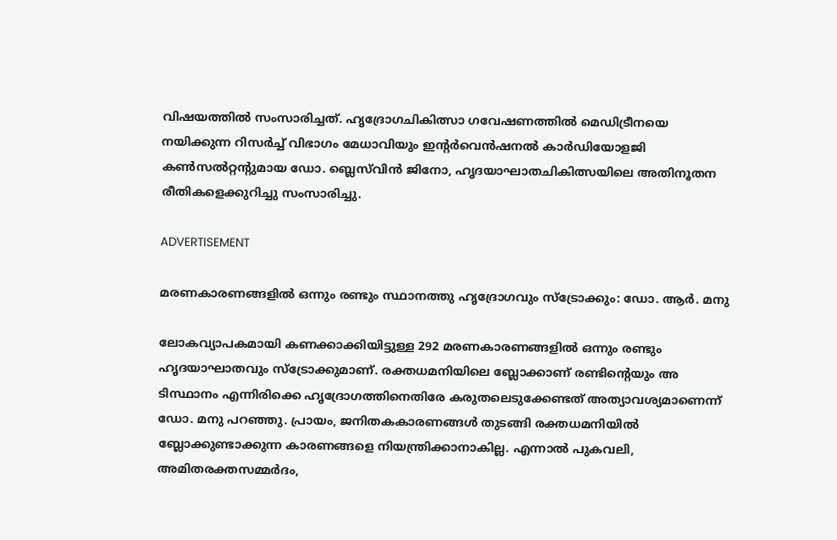വിഷയത്തിൽ സംസാരിച്ചത്. ഹൃദ്രോഗചികിത്സാ ഗവേഷണത്തിൽ മെഡിട്രീനയെ നയിക്കുന്ന റിസർച്ച് വിഭാഗം മേധാവിയും ഇന്റർവെൻഷനൽ കാർഡിയോളജി കൺസൽറ്റന്റുമായ ഡോ. ബ്ലെസ്‌വിൻ ജിനോ, ഹൃദയാഘാതചികിത്സയിലെ അതിനൂതന രീതികളെക്കുറിച്ചു സംസാരിച്ചു.

ADVERTISEMENT

മരണകാരണങ്ങളിൽ ഒന്നും രണ്ടും സ്ഥാനത്തു ഹൃദ്രോഗവും സ്ട്രോക്കും: ഡോ. ആർ. മനു

ലോകവ്യാപകമായി കണക്കാക്കിയിട്ടുള്ള 292 മരണകാരണങ്ങളിൽ ഒന്നും രണ്ടും ഹൃദയാഘാതവും സ്ട്രോക്കുമാണ്. രക്തധമനിയിലെ ബ്ലോക്കാണ് രണ്ടിന്റെയും അ ടിസ്ഥാനം എന്നിരിക്കെ ഹൃദ്രോഗത്തിനെതിരേ കരുതലെടുക്കേണ്ടത് അത്യാവശ്യമാണെന്ന് ഡോ. മനു പറഞ്ഞു. പ്രായം, ജനിതകകാരണങ്ങൾ തുടങ്ങി രക്തധമനിയിൽ ബ്ലോക്കുണ്ടാക്കുന്ന കാരണങ്ങളെ നിയന്ത്രിക്കാനാകില്ല. എന്നാൽ പുകവലി, അമിതരക്തസമ്മർദം,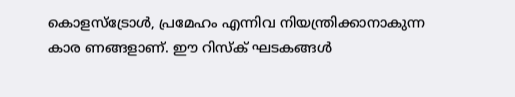കൊളസ്ട്രോൾ, പ്രമേഹം എന്നിവ നിയന്ത്രിക്കാനാകുന്ന കാര ണങ്ങളാണ്. ഈ റിസ്ക് ഘടകങ്ങൾ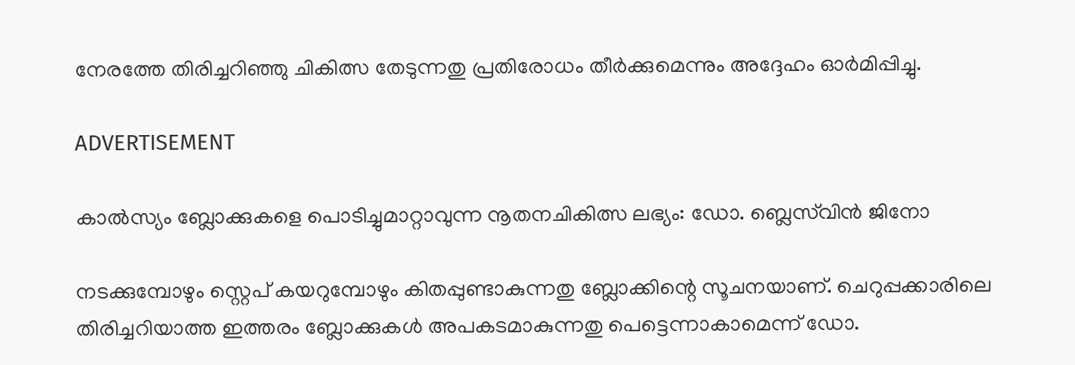നേരത്തേ തിരിച്ചറിഞ്ഞു ചികിത്സ തേടുന്നതു പ്രതിരോധം തീർക്കുമെന്നും അദ്ദേഹം ഓർമിപ്പിച്ചു.

ADVERTISEMENT

കാൽസ്യം ബ്ലോക്കുകളെ പൊടിച്ചുമാറ്റാവുന്ന നൂതനചികിത്സ ലഭ്യം: ഡോ. ബ്ലെസ്‌വിൻ ജിനോ

നടക്കുമ്പോഴും സ്റ്റെപ് കയറുമ്പോഴും കിതപ്പുണ്ടാകുന്നതു ബ്ലോക്കിന്റെ സൂചനയാണ്. ചെറുപ്പക്കാരിലെ തിരിച്ചറിയാത്ത ഇത്തരം ബ്ലോക്കുകൾ അപകടമാകുന്നതു പെട്ടെന്നാകാമെന്ന് ഡോ.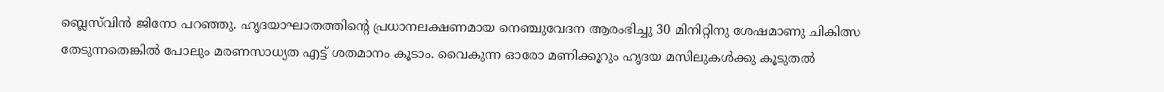ബ്ലെസ്‌വിൻ ജിനോ പറഞ്ഞു. ഹൃദയാഘാതത്തിന്റെ പ്രധാനലക്ഷണമായ നെഞ്ചുവേദന ആരംഭിച്ചു 30 മിനിറ്റിനു ശേഷമാണു ചികിത്സ തേടുന്നതെങ്കിൽ പോലും മരണസാധ്യത എട്ട് ശതമാനം കൂടാം. വൈകുന്ന ഓരോ മണിക്കൂറും ഹൃദയ മസിലുകൾക്കു കൂടുതൽ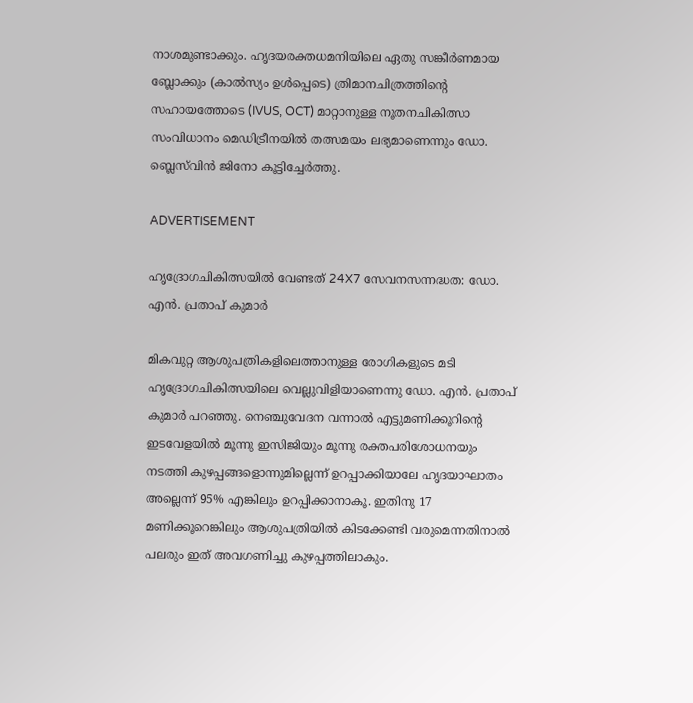നാശമുണ്ടാക്കും. ഹൃദയരക്തധമനിയിലെ ഏതു സങ്കീർണമായ ബ്ലോക്കും (കാൽസ്യം ഉൾപ്പെടെ) ത്രിമാനചിത്രത്തിന്റെ സഹായത്തോടെ (IVUS, OCT) മാറ്റാനുള്ള നൂതനചികിത്സാ സംവിധാനം മെഡിട്രീനയിൽ തത്സമയം ലഭ്യമാണെന്നും ഡോ. ബ്ലെസ്‌വിൻ ജിനോ കൂട്ടിച്ചേർത്തു.

ADVERTISEMENT

ഹൃദ്രോഗചികിത്സയിൽ വേണ്ടത് 24X7 സേവനസന്നദ്ധത: ഡോ. എൻ. പ്രതാപ് കുമാർ

മികവുറ്റ ആശുപത്രികളിലെത്താനുള്ള രോഗികളുടെ മടി ഹൃദ്രോഗചികിത്സയിലെ വെല്ലുവിളിയാണെന്നു ഡോ. എൻ. പ്രതാപ് കുമാർ പറഞ്ഞു. നെഞ്ചുവേദന വന്നാൽ എട്ടുമണിക്കൂറിന്റെ ഇടവേളയിൽ മൂന്നു ഇസിജിയും മൂന്നു രക്തപരിശോധനയും നടത്തി കുഴപ്പങ്ങളൊന്നുമില്ലെന്ന് ഉറപ്പാക്കിയാലേ ഹൃദയാഘാതം അല്ലെന്ന് 95% എങ്കിലും ഉറപ്പിക്കാനാകൂ. ഇതിനു 17 മണിക്കൂറെങ്കിലും ആശുപത്രിയിൽ കിടക്കേണ്ടി വരുമെന്നതിനാൽ പലരും ഇത് അവഗണിച്ചു കുഴപ്പത്തിലാകും.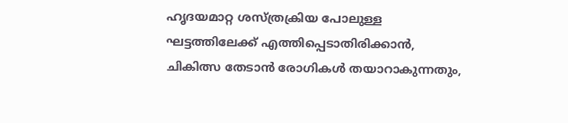ഹൃദയമാറ്റ ശസ്ത്രക്രിയ പോലുള്ള ഘട്ടത്തിലേക്ക് എത്തിപ്പെടാതിരിക്കാൻ, ചികിത്സ തേടാൻ രോഗികൾ തയാറാകുന്നതും,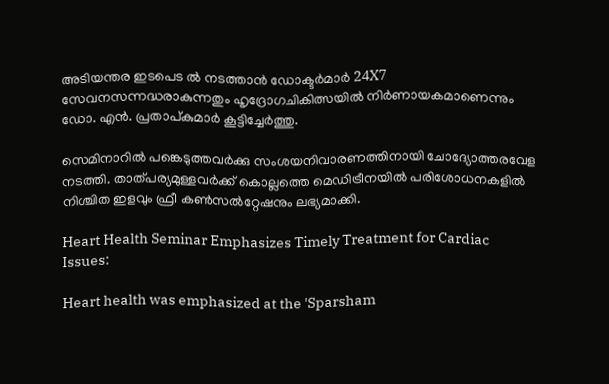അടിയന്തര ഇടപെട ൽ നടത്താൻ ഡോക്ടർമാർ 24X7 സേവനസന്നദ്ധരാകുന്നതും ഹൃദ്രോഗചികിത്സയിൽ നിർണായകമാണെന്നും ഡോ. എൻ. പ്രതാപ്കുമാർ കൂട്ടിച്ചേർത്തു.

സെമിനാറിൽ പങ്കെടുത്തവർക്കു സംശയനിവാരണത്തിനായി ചോദ്യോത്തരവേള നടത്തി. താത്പര്യമുള്ളവർക്ക് കൊല്ലത്തെ മെഡിട്രീനയിൽ പരിശോധനകളിൽ നിശ്ചിത ഇളവും ഫ്രീ കൺസൽറ്റേഷനും ലഭ്യമാക്കി.

Heart Health Seminar Emphasizes Timely Treatment for Cardiac Issues:

Heart health was emphasized at the 'Sparsham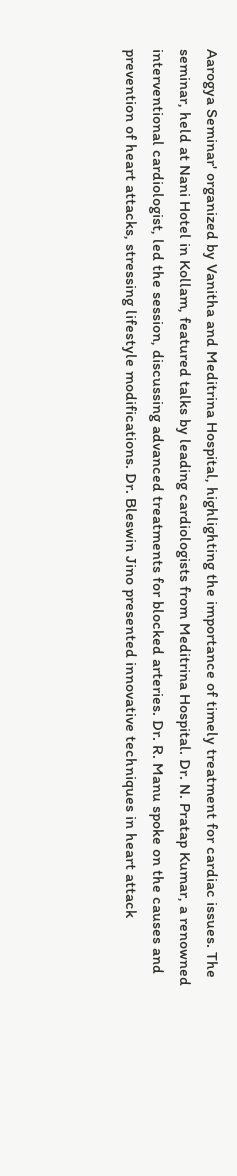Aarogya Seminar' organized by Vanitha and Meditrina Hospital, highlighting the importance of timely treatment for cardiac issues. The seminar, held at Nani Hotel in Kollam, featured talks by leading cardiologists from Meditrina Hospital. Dr. N. Pratap Kumar, a renowned interventional cardiologist, led the session, discussing advanced treatments for blocked arteries. Dr. R. Manu spoke on the causes and prevention of heart attacks, stressing lifestyle modifications. Dr. Bleswin Jino presented innovative techniques in heart attack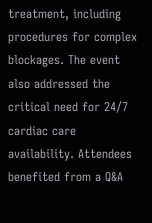treatment, including procedures for complex blockages. The event also addressed the critical need for 24/7 cardiac care availability. Attendees benefited from a Q&A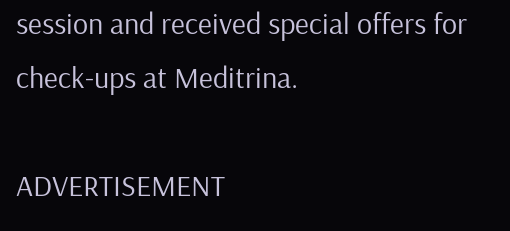session and received special offers for check-ups at Meditrina.

ADVERTISEMENT